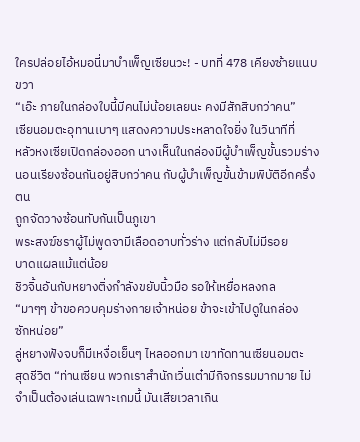ใครปล่อยไอ้หมอนี่มาบำเพ็ญเซียนวะ! - บทที่ 478 เคียงซ้ายแนบขวา
“เอ๊ะ ภายในกล่องใบนี้มีคนไม่น้อยเลยนะ คงมีสักสิบกว่าคน”
เซียนอมตะอุทานเบาๆ แสดงความประหลาดใจยิ่ง ในวินาทีที่
หลัวหงเซียเปิดกล่องออก นางเห็นในกล่องมีผู้บำเพ็ญขั้นรวมร่าง
นอนเรียงซ้อนกันอยู่สิบกว่าคน กับผู้บำเพ็ญขั้นข้ามพิบัติอีกครึ่งตน
ถูกจัดวางซ้อนทับกันเป็นภูเขา
พระสงฆ์ชราผู้ไม่พูดจามีเลือดอาบทั่วร่าง แต่กลับไม่มีรอย
บาดแผลแม้แต่น้อย
ชิวจิ้นอันกับหยางติ่งกำลังขยับนิ้วมือ รอให้เหยื่อหลงกล
“มาๆๆ ข้าขอควบคุมร่างกายเจ้าหน่อย ข้าจะเข้าไปดูในกล่อง
ซักหน่อย”
ลู่หยางฟังจบก็มีเหงื่อเย็นๆ ไหลออกมา เขาทัดทานเซียนอมตะ
สุดชีวิต “ท่านเซียน พวกเราสำนักเวิ่นเต๋ามีกิจกรรมมากมาย ไม่
จำเป็นต้องเล่นเฉพาะเกมนี้ มันเสียเวลาเกิน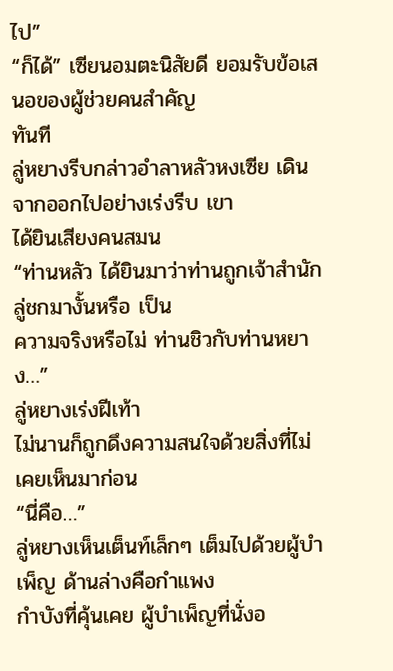ไป”
“ก็ได้” เซียนอมตะนิสัยดี ยอมรับข้อเสนอของผู้ช่วยคนสำคัญ
ทันที
ลู่หยางรีบกล่าวอำลาหลัวหงเซีย เดินจากออกไปอย่างเร่งรีบ เขา
ได้ยินเสียงคนสมน
“ท่านหลัว ได้ยินมาว่าท่านถูกเจ้าสำนักลู่ชกมางั้นหรือ เป็น
ความจริงหรือไม่ ท่านชิวกับท่านหยาง…”
ลู่หยางเร่งฝีเท้า
ไม่นานก็ถูกดึงความสนใจด้วยสิ่งที่ไม่เคยเห็นมาก่อน
“นี่คือ…”
ลู่หยางเห็นเต็นท์เล็กๆ เต็มไปด้วยผู้บำเพ็ญ ด้านล่างคือกำแพง
กำบังที่คุ้นเคย ผู้บำเพ็ญที่นั่งอ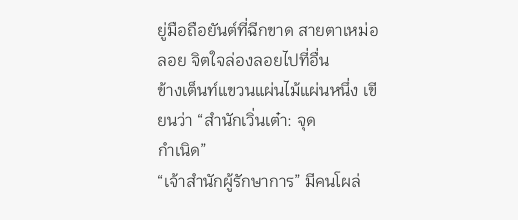ยู่มือถือยันต์ที่ฉีกขาด สายตาเหม่อ
ลอย จิตใจล่องลอยไปที่อื่น
ข้างเต็นท์แขวนแผ่นไม้แผ่นหนึ่ง เขียนว่า “สำนักเวิ่นเต๋า: จุด
กำเนิด”
“เจ้าสำนักผู้รักษาการ” มีคนโผล่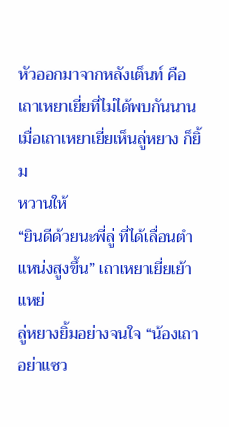หัวออกมาจากหลังเต็นท์ คือ
เถาเหยาเยี่ยที่ไม่ได้พบกันนาน เมื่อเถาเหยาเยี่ยเห็นลู่หยาง ก็ยิ้ม
หวานให้
“ยินดีด้วยนะพี่ลู่ ที่ได้เลื่อนตำแหน่งสูงขึ้น” เถาเหยาเยี่ยเย้าแหย่
ลู่หยางยิ้มอย่างจนใจ “น้องเถาอย่าแซว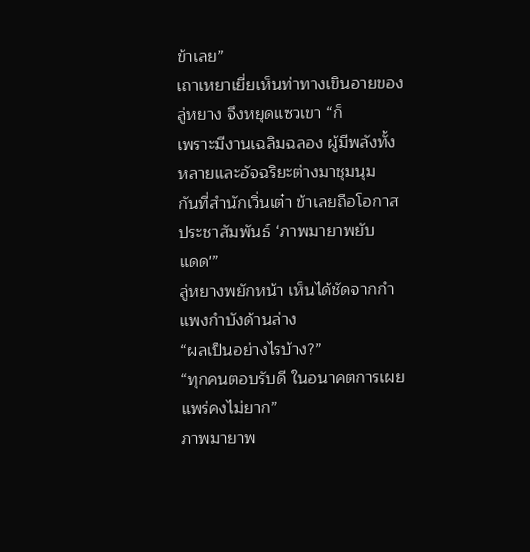ข้าเลย”
เถาเหยาเยี่ยเห็นท่าทางเขินอายของลู่หยาง จึงหยุดแซวเขา “ก็
เพราะมีงานเฉลิมฉลอง ผู้มีพลังทั้งหลายและอัจฉริยะต่างมาชุมนุม
กันที่สำนักเวิ่นเต๋า ข้าเลยถือโอกาสประชาสัมพันธ์ ‘ภาพมายาพยับ
แดด'”
ลู่หยางพยักหน้า เห็นได้ชัดจากกำแพงกำบังด้านล่าง
“ผลเป็นอย่างไรบ้าง?”
“ทุกคนตอบรับดี ในอนาคตการเผยแพร่คงไม่ยาก”
ภาพมายาพ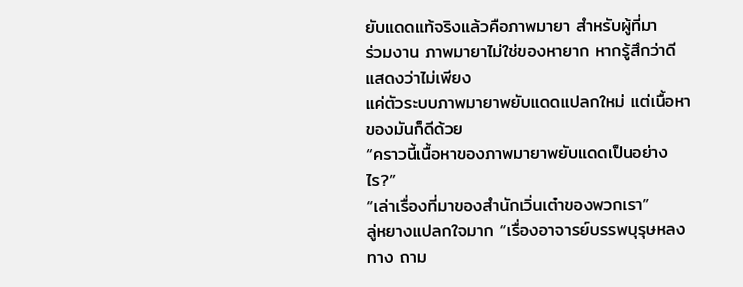ยับแดดแท้จริงแล้วคือภาพมายา สำหรับผู้ที่มา
ร่วมงาน ภาพมายาไม่ใช่ของหายาก หากรู้สึกว่าดี แสดงว่าไม่เพียง
แค่ตัวระบบภาพมายาพยับแดดแปลกใหม่ แต่เนื้อหาของมันก็ดีด้วย
“คราวนี้เนื้อหาของภาพมายาพยับแดดเป็นอย่างไร?”
“เล่าเรื่องที่มาของสำนักเวิ่นเต๋าของพวกเรา”
ลู่หยางแปลกใจมาก “เรื่องอาจารย์บรรพบุรุษหลงทาง ถาม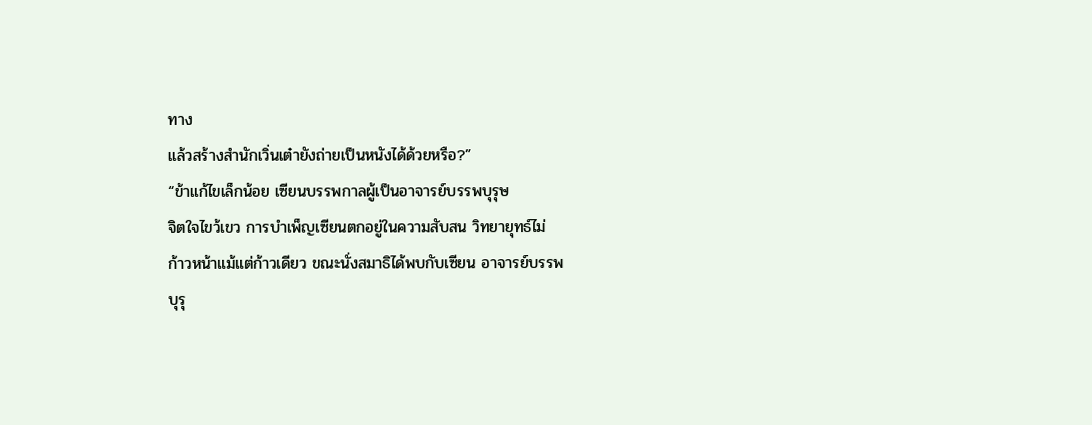ทาง
แล้วสร้างสำนักเวิ่นเต๋ายังถ่ายเป็นหนังได้ด้วยหรือ?”
“ข้าแก้ไขเล็กน้อย เซียนบรรพกาลผู้เป็นอาจารย์บรรพบุรุษ
จิตใจไขว้เขว การบำเพ็ญเซียนตกอยู่ในความสับสน วิทยายุทธ์ไม่
ก้าวหน้าแม้แต่ก้าวเดียว ขณะนั่งสมาธิได้พบกับเซียน อาจารย์บรรพ
บุรุ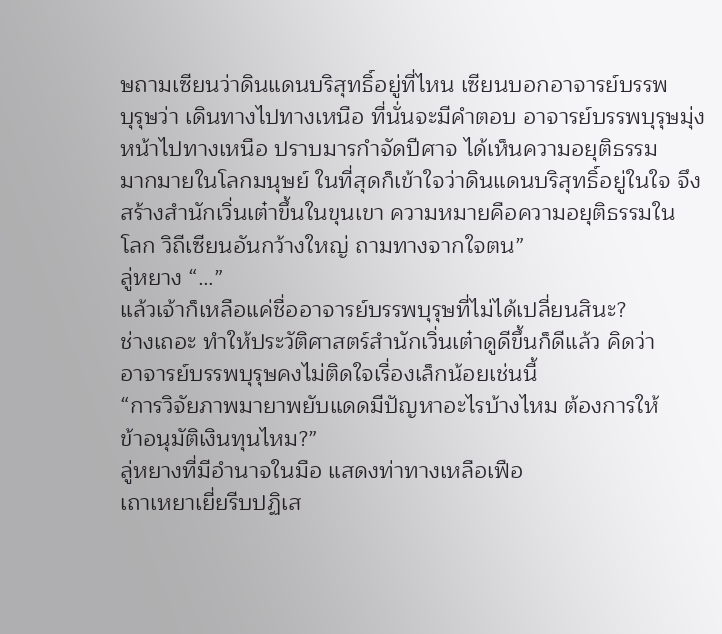ษถามเซียนว่าดินแดนบริสุทธิ์อยู่ที่ไหน เซียนบอกอาจารย์บรรพ
บุรุษว่า เดินทางไปทางเหนือ ที่นั่นจะมีคำตอบ อาจารย์บรรพบุรุษมุ่ง
หน้าไปทางเหนือ ปราบมารกำจัดปีศาจ ได้เห็นความอยุติธรรม
มากมายในโลกมนุษย์ ในที่สุดก็เข้าใจว่าดินแดนบริสุทธิ์อยู่ในใจ จึง
สร้างสำนักเวิ่นเต๋าขึ้นในขุนเขา ความหมายคือความอยุติธรรมใน
โลก วิถีเซียนอันกว้างใหญ่ ถามทางจากใจตน”
ลู่หยาง “…”
แล้วเจ้าก็เหลือแค่ชื่ออาจารย์บรรพบุรุษที่ไม่ได้เปลี่ยนสินะ?
ช่างเถอะ ทำให้ประวัติศาสตร์สำนักเวิ่นเต๋าดูดีขึ้นก็ดีแล้ว คิดว่า
อาจารย์บรรพบุรุษคงไม่ติดใจเรื่องเล็กน้อยเช่นนี้
“การวิจัยภาพมายาพยับแดดมีปัญหาอะไรบ้างไหม ต้องการให้
ข้าอนุมัติเงินทุนไหม?”
ลู่หยางที่มีอำนาจในมือ แสดงท่าทางเหลือเฟือ
เถาเหยาเยี่ยรีบปฏิเส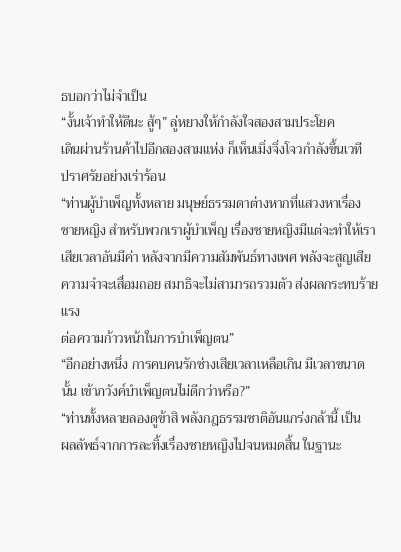ธบอกว่าไม่จำเป็น
“งั้นเจ้าทำให้ดีนะ สู้ๆ” ลู่หยางให้กำลังใจสองสามประโยค
เดินผ่านร้านค้าไปอีกสองสามแห่ง ก็เห็นเมิ่งจิ่งโจวกำลังขึ้นเวที
ปราศรัยอย่างเร่าร้อน
“ท่านผู้บำเพ็ญทั้งหลาย มนุษย์ธรรมดาต่างหากที่แสวงหาเรื่อง
ชายหญิง สำหรับพวกเราผู้บำเพ็ญ เรื่องชายหญิงมีแต่จะทำให้เรา
เสียเวลาอันมีค่า หลังจากมีความสัมพันธ์ทางเพศ พลังจะสูญเสีย
ความจำจะเสื่อมถอย สมาธิจะไม่สามารถรวมตัว ส่งผลกระทบร้ายแรง
ต่อความก้าวหน้าในการบำเพ็ญตน”
“อีกอย่างหนึ่ง การคบคนรักช่างเสียเวลาเหลือเกิน มีเวลาขนาด
นั้น เข้าภวังค์บำเพ็ญตนไม่ดีกว่าหรือ?”
“ท่านทั้งหลายลองดูข้าสิ พลังกฎธรรมชาติอันแกร่งกล้านี้ เป็น
ผลลัพธ์จากการละทิ้งเรื่องชายหญิงไปจนหมดสิ้น ในฐานะ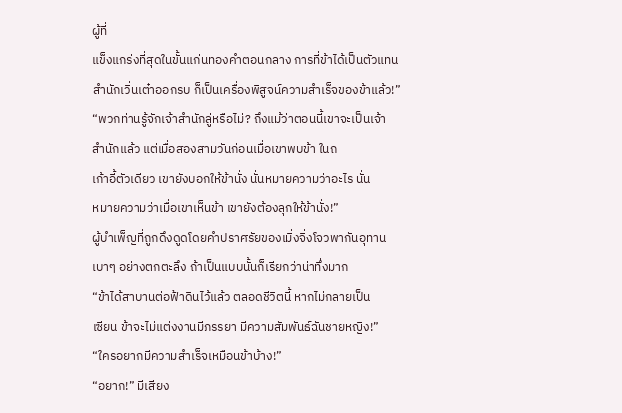ผู้ที่
แข็งแกร่งที่สุดในขั้นแก่นทองคำตอนกลาง การที่ข้าได้เป็นตัวแทน
สำนักเวิ่นเต๋าออกรบ ก็เป็นเครื่องพิสูจน์ความสำเร็จของข้าแล้ว!”
“พวกท่านรู้จักเจ้าสำนักลู่หรือไม่? ถึงแม้ว่าตอนนี้เขาจะเป็นเจ้า
สำนักแล้ว แต่เมื่อสองสามวันก่อนเมื่อเขาพบข้า ในถ
เก้าอี้ตัวเดียว เขายังบอกให้ข้านั่ง นั่นหมายความว่าอะไร นั่น
หมายความว่าเมื่อเขาเห็นข้า เขายังต้องลุกให้ข้านั่ง!”
ผู้บำเพ็ญที่ถูกดึงดูดโดยคำปราศรัยของเมิ่งจิ่งโจวพากันอุทาน
เบาๆ อย่างตกตะลึง ถ้าเป็นแบบนั้นก็เรียกว่าน่าทึ่งมาก
“ข้าได้สาบานต่อฟ้าดินไว้แล้ว ตลอดชีวิตนี้ หากไม่กลายเป็น
เซียน ข้าจะไม่แต่งงานมีภรรยา มีความสัมพันธ์ฉันชายหญิง!”
“ใครอยากมีความสำเร็จเหมือนข้าบ้าง!”
“อยาก!” มีเสียง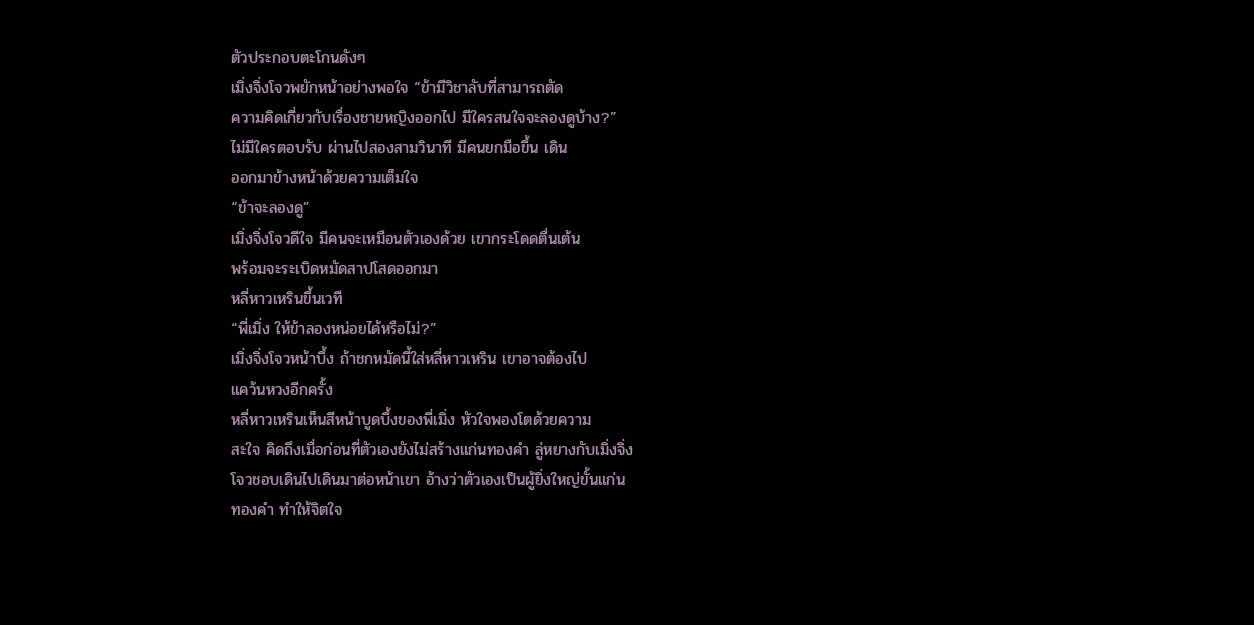ตัวประกอบตะโกนดังๆ
เมิ่งจิ่งโจวพยักหน้าอย่างพอใจ “ข้ามีวิชาลับที่สามารถตัด
ความคิดเกี่ยวกับเรื่องชายหญิงออกไป มีใครสนใจจะลองดูบ้าง?”
ไม่มีใครตอบรับ ผ่านไปสองสามวินาที มีคนยกมือขึ้น เดิน
ออกมาข้างหน้าด้วยความเต็มใจ
“ข้าจะลองดู”
เมิ่งจิ่งโจวดีใจ มีคนจะเหมือนตัวเองด้วย เขากระโดดตื่นเต้น
พร้อมจะระเบิดหมัดสาปโสดออกมา
หลี่หาวเหรินขึ้นเวที
“พี่เมิ่ง ให้ข้าลองหน่อยได้หรือไม่?”
เมิ่งจิ่งโจวหน้าบึ้ง ถ้าชกหมัดนี้ใส่หลี่หาวเหริน เขาอาจต้องไป
แคว้นหวงอีกครั้ง
หลี่หาวเหรินเห็นสีหน้าบูดบึ้งของพี่เมิ่ง หัวใจพองโตด้วยความ
สะใจ คิดถึงเมื่อก่อนที่ตัวเองยังไม่สร้างแก่นทองคำ ลู่หยางกับเมิ่งจิ่ง
โจวชอบเดินไปเดินมาต่อหน้าเขา อ้างว่าตัวเองเป็นผู้ยิ่งใหญ่ขั้นแก่น
ทองคำ ทำให้จิตใจ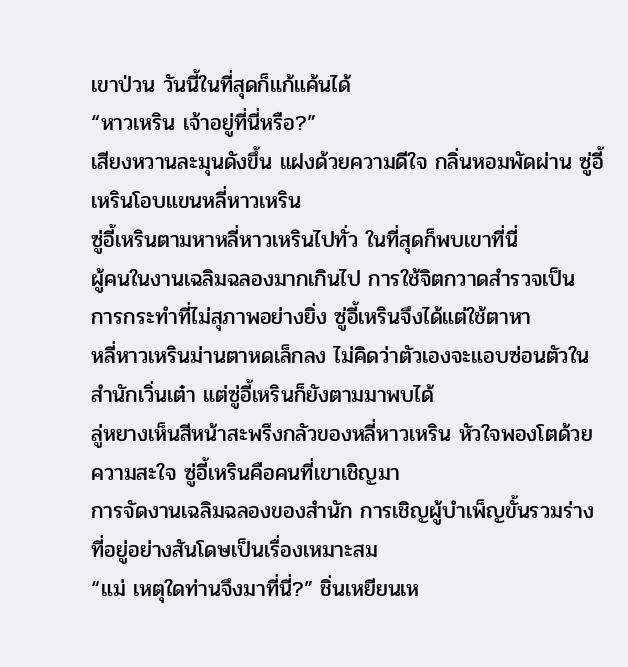เขาป่วน วันนี้ในที่สุดก็แก้แค้นได้
“หาวเหริน เจ้าอยู่ที่นี่หรือ?”
เสียงหวานละมุนดังขึ้น แฝงด้วยความดีใจ กลิ่นหอมพัดผ่าน ซู่อี้
เหรินโอบแขนหลี่หาวเหริน
ซู่อี้เหรินตามหาหลี่หาวเหรินไปทั่ว ในที่สุดก็พบเขาที่นี่
ผู้คนในงานเฉลิมฉลองมากเกินไป การใช้จิตกวาดสำรวจเป็น
การกระทำที่ไม่สุภาพอย่างยิ่ง ซู่อี้เหรินจึงได้แต่ใช้ตาหา
หลี่หาวเหรินม่านตาหดเล็กลง ไม่คิดว่าตัวเองจะแอบซ่อนตัวใน
สำนักเวิ่นเต๋า แต่ซู่อี้เหรินก็ยังตามมาพบได้
ลู่หยางเห็นสีหน้าสะพรึงกลัวของหลี่หาวเหริน หัวใจพองโตด้วย
ความสะใจ ซู่อี้เหรินคือคนที่เขาเชิญมา
การจัดงานเฉลิมฉลองของสำนัก การเชิญผู้บำเพ็ญขั้นรวมร่าง
ที่อยู่อย่างสันโดษเป็นเรื่องเหมาะสม
“แม่ เหตุใดท่านจึงมาที่นี่?” ชิ่นเหยียนเห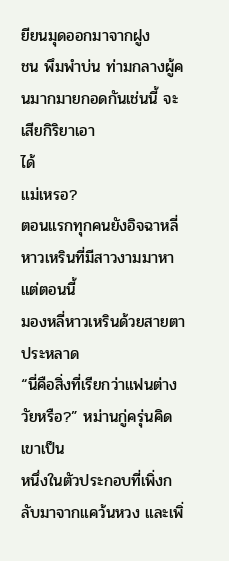ยียนมุดออกมาจากฝูง
ชน พึมพำบ่น ท่ามกลางผู้คนมากมายกอดกันเช่นนี้ จะเสียกิริยาเอา
ได้
แม่เหรอ?
ตอนแรกทุกคนยังอิจฉาหลี่หาวเหรินที่มีสาวงามมาหา แต่ตอนนี้
มองหลี่หาวเหรินด้วยสายตาประหลาด
“นี่คือสิ่งที่เรียกว่าแฟนต่างวัยหรือ?” หม่านกู่ครุ่นคิด เขาเป็น
หนึ่งในตัวประกอบที่เพิ่งกลับมาจากแคว้นหวง และเพิ่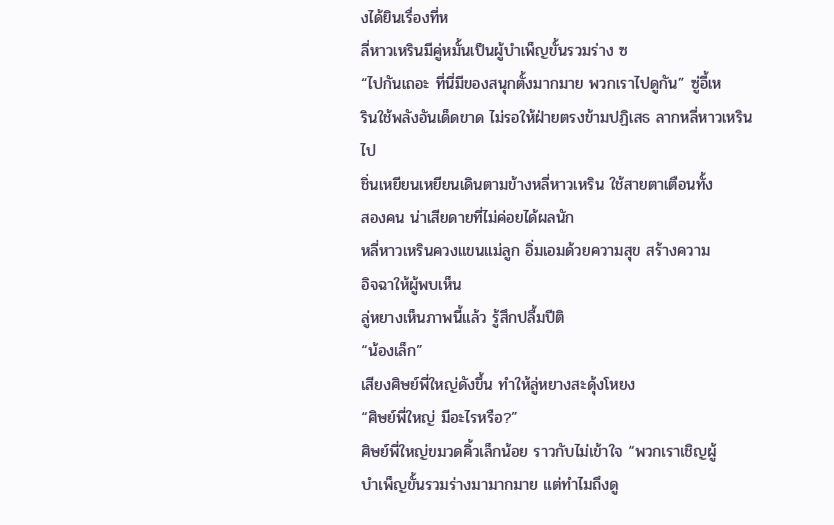งได้ยินเรื่องที่ห
ลี่หาวเหรินมีคู่หมั้นเป็นผู้บำเพ็ญขั้นรวมร่าง ซ
“ไปกันเถอะ ที่นี่มีของสนุกตั้งมากมาย พวกเราไปดูกัน” ซู่อี้เห
รินใช้พลังอันเด็ดขาด ไม่รอให้ฝ่ายตรงข้ามปฏิเสธ ลากหลี่หาวเหริน
ไป
ชิ่นเหยียนเหยียนเดินตามข้างหลี่หาวเหริน ใช้สายตาเตือนทั้ง
สองคน น่าเสียดายที่ไม่ค่อยได้ผลนัก
หลี่หาวเหรินควงแขนแม่ลูก อิ่มเอมด้วยความสุข สร้างความ
อิจฉาให้ผู้พบเห็น
ลู่หยางเห็นภาพนี้แล้ว รู้สึกปลื้มปีติ
“น้องเล็ก”
เสียงศิษย์พี่ใหญ่ดังขึ้น ทำให้ลู่หยางสะดุ้งโหยง
“ศิษย์พี่ใหญ่ มีอะไรหรือ?”
ศิษย์พี่ใหญ่ขมวดคิ้วเล็กน้อย ราวกับไม่เข้าใจ “พวกเราเชิญผู้
บำเพ็ญขั้นรวมร่างมามากมาย แต่ทำไมถึงดู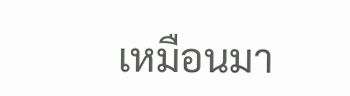เหมือนมา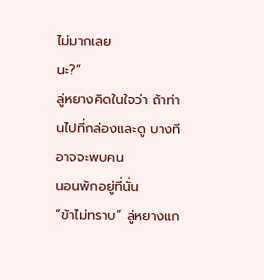ไม่มากเลย
นะ?”
ลู่หยางคิดในใจว่า ถ้าท่านไปที่กล่องและดู บางทีอาจจะพบคน
นอนพักอยู่ที่นั่น
“ข้าไม่ทราบ” ลู่หยางแก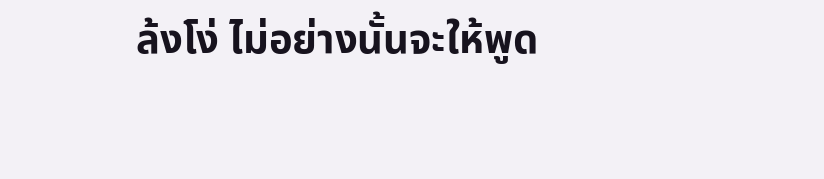ล้งโง่ ไม่อย่างนั้นจะให้พูด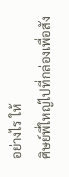อย่างไร ให้
ศิษย์พี่ใหญ่ไปที่กล่องเพื่อสัง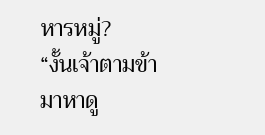หารหมู่?
“งั้นเจ้าตามข้ามาหาดู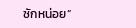ซักหน่อย”